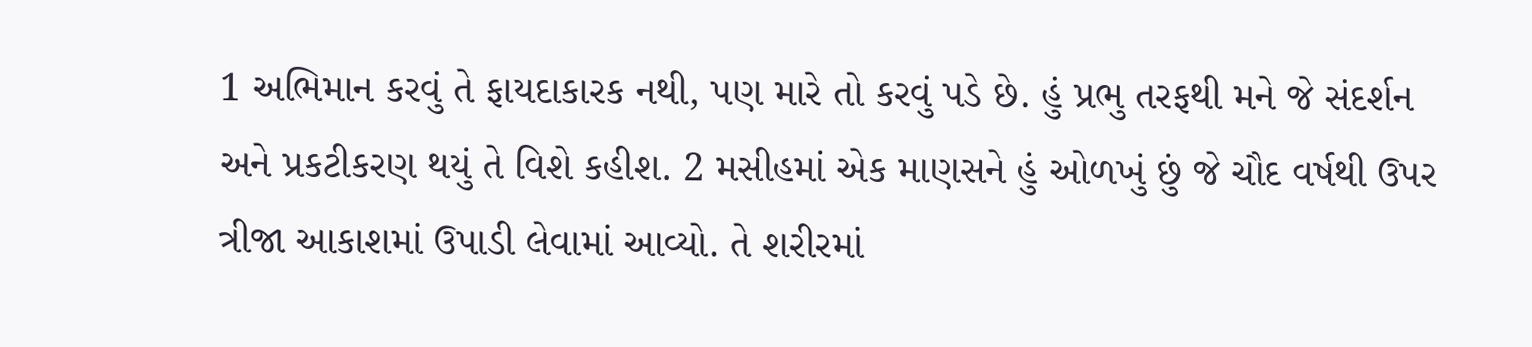1 અભિમાન કરવું તે ફાયદાકારક નથી, પણ મારે તો કરવું પડે છે. હું પ્રભુ તરફથી મને જે સંદર્શન અને પ્રકટીકરણ થયું તે વિશે કહીશ. 2 મસીહમાં એક માણસને હું ઓળખું છું જે ચૌદ વર્ષથી ઉપર ત્રીજા આકાશમાં ઉપાડી લેવામાં આવ્યો. તે શરીરમાં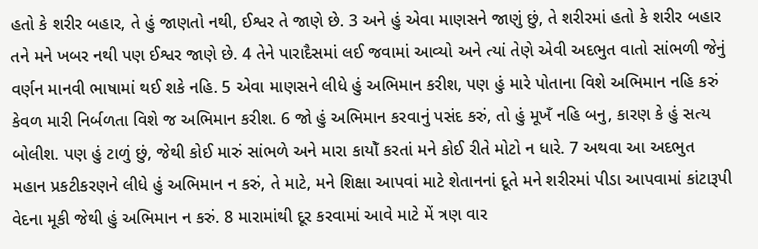હતો કે શરીર બહાર, તે હું જાણતો નથી, ઈશ્વર તે જાણે છે. 3 અને હું એવા માણસને જાણું છું, તે શરીરમાં હતો કે શરીર બહાર તને મને ખબર નથી પણ ઈશ્વર જાણે છે. 4 તેને પારાદૈસમાં લઈ જવામાં આવ્યો અને ત્યાં તેણે એવી અદભુત વાતો સાંભળી જેનું વર્ણન માનવી ભાષામાં થઈ શકે નહિ. 5 એવા માણસને લીધે હું અભિમાન કરીશ, પણ હું મારે પોતાના વિશે અભિમાન નહિ કરું કેવળ મારી નિર્બળતા વિશે જ અભિમાન કરીશ. 6 જો હું અભિમાન કરવાનું પસંદ કરું, તો હું મૂખઁ નહિ બનુ, કારણ કે હું સત્ય બોલીશ. પણ હું ટાળું છું, જેથી કોઈ મારું સાંભળે અને મારા કાયોઁ કરતાં મને કોઈ રીતે મોટો ન ધારે. 7 અથવા આ અદભુત મહાન પ્રકટીકરણને લીધે હું અભિમાન ન કરું, તે માટે, મને શિક્ષા આપવાં માટે શેતાનનાં દૂતે મને શરીરમાં પીડા આપવામાં કાંટારૂપી વેદના મૂકી જેથી હું અભિમાન ન કરું. 8 મારામાંથી દૂર કરવામાં આવે માટે મેં ત્રણ વાર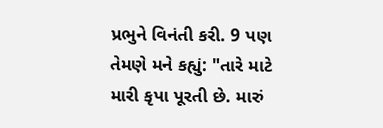પ્રભુને વિનંતી કરી. 9 પણ તેમણે મને કહ્યું: "તારે માટે મારી કૃપા પૂરતી છે. મારું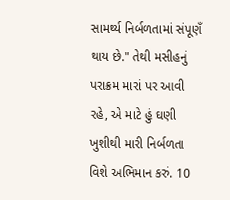સામર્થ્ય નિર્બળતામાં સંપૂણઁ થાય છે." તેથી મસીહનું પરાક્રમ મારાં પર આવી રહે, એ માટે હું ઘણી ખુશીથી મારી નિર્બળતા વિશે અભિમાન કરું. 10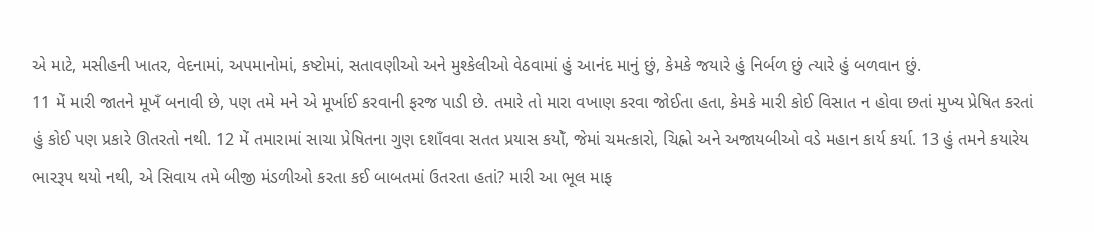એ માટે, મસીહની ખાતર, વેદનામાં, અપમાનોમાં, કષ્ટોમાં, સતાવણીઓ અને મુશ્કેલીઓ વેઠવામાં હું આનંદ માનું છું, કેમકે જયારે હું નિર્બળ છું ત્યારે હું બળવાન છું.
11 મેં મારી જાતને મૂખઁ બનાવી છે, પણ તમે મને એ મૂર્ખાઈ કરવાની ફરજ પાડી છે. તમારે તો મારા વખાણ કરવા જોઈતા હતા, કેમકે મારી કોઈ વિસાત ન હોવા છતાં મુખ્ય પ્રેષિત કરતાં હું કોઈ પણ પ્રકારે ઊતરતો નથી. 12 મેં તમારામાં સાચા પ્રેષિતના ગુણ દશાઁવવા સતત પ્રયાસ કયોઁ, જેમાં ચમત્કારો, ચિહ્નો અને અજાયબીઓ વડે મહાન કાર્ય કર્યા. 13 હું તમને કયારેય ભારરૂપ થયો નથી, એ સિવાય તમે બીજી મંડળીઓ કરતા કઈ બાબતમાં ઉતરતા હતાં? મારી આ ભૂલ માફ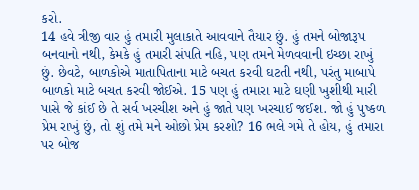કરો.
14 હવે ત્રીજી વાર હું તમારી મુલાકાતે આવવાને તૈયાર છું. હું તમને બોજારૂપ બનવાનો નથી, કેમકે હું તમારી સંપતિ નહિ, પણ તમને મેળવવાની ઇચ્છા રાખું છું. છેવટે, બાળકોએ માતાપિતાના માટે બચત કરવી ઘટતી નથી, પરંતુ માબાપે બાળકો માટે બચત કરવી જોઈએ. 15 પણ હું તમારા માટે ઘણી ખુશીથી મારી પાસે જે કાંઈ છે તે સર્વ ખરચીશ અને હું જાતે પણ ખરચાઈ જઈશ. જો હું પુષ્કળ પ્રેમ રાખું છું, તો શું તમે મને ઓછો પ્રેમ કરશો? 16 ભલે ગમે તે હોય, હું તમારા પર બોજ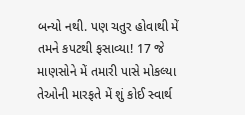બન્યો નથી. પણ ચતુર હોવાથી મેં તમને કપટથી ફસાવ્યા! 17 જે માણસોને મેં તમારી પાસે મોકલ્યા તેઓની મારફતે મેં શું કોઈ સ્વાર્થ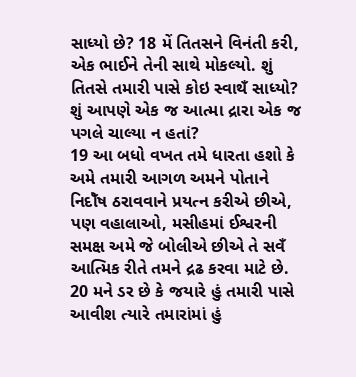સાધ્યો છે? 18 મેં તિતસને વિનંતી કરી, એક ભાઈને તેની સાથે મોકલ્યો. શું તિતસે તમારી પાસે કોઇ સ્વાથઁ સાધ્યો? શું આપણે એક જ આત્મા દ્રારા એક જ પગલે ચાલ્યા ન હતાં?
19 આ બધો વખત તમે ધારતા હશો કે અમે તમારી આગળ અમને પોતાને નિદોઁષ ઠરાવવાને પ્રયત્ન કરીએ છીએ, પણ વહાલાઓ, મસીહમાં ઈશ્વરની સમક્ષ અમે જે બોલીએ છીએ તે સવઁ આત્મિક રીતે તમને દ્રઢ કરવા માટે છે. 20 મને ડર છે કે જયારે હું તમારી પાસે આવીશ ત્યારે તમારાંમાં હું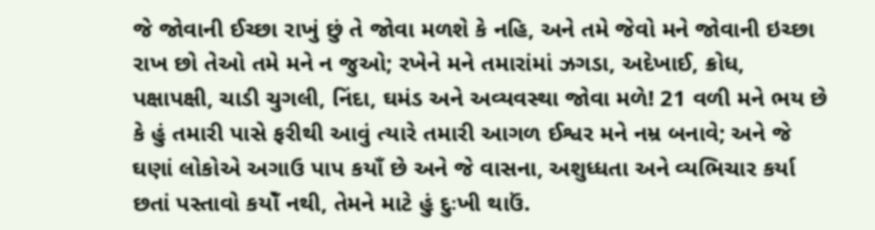જે જોવાની ઈચ્છા રાખું છું તે જોવા મળશે કે નહિ, અને તમે જેવો મને જોવાની ઇચ્છા રાખ છો તેઓ તમે મને ન જુઓ; રખેને મને તમારાંમાં ઝગડા, અદેખાઈ, ક્રોધ, પક્ષાપક્ષી, ચાડી ચુગલી, નિંદા, ઘમંડ અને અવ્યવસ્થા જોવા મળે! 21 વળી મને ભય છે કે હું તમારી પાસે ફરીથી આવું ત્યારે તમારી આગળ ઈશ્વર મને નમ્ર બનાવે; અને જે ઘણાં લોકોએ અગાઉ પાપ કયાઁ છે અને જે વાસના, અશુધ્ધતા અને વ્યભિચાર કર્યા છતાં પસ્તાવો કયોઁ નથી, તેમને માટે હું દુઃખી થાઉં.